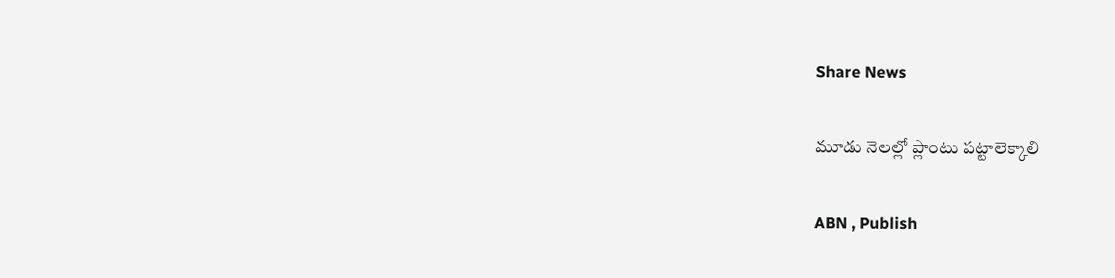Share News

మూడు నెలల్లో ప్లాంటు పట్టాలెక్కాలి

ABN , Publish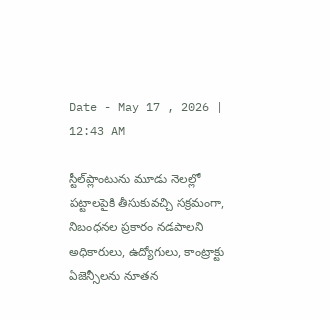Date - May 17 , 2026 | 12:43 AM

స్టీల్‌ప్లాంటును మూడు నెలల్లో పట్టాలపైకి తీసుకువచ్చి సక్రమంగా, నిబంధనల ప్రకారం నడపాలని అధికారులు, ఉద్యోగులు, కాంట్రాక్టు ఏజెన్సీలను నూతన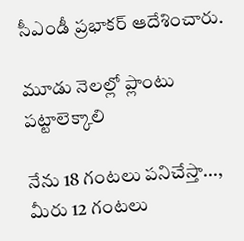సీఎండీ ప్రభాకర్‌ ఆదేశించారు.

మూడు నెలల్లో ప్లాంటు పట్టాలెక్కాలి

నేను 18 గంటలు పనిచేస్తా..., మీరు 12 గంటలు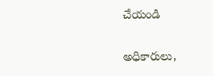చేయండి

అధికారులు,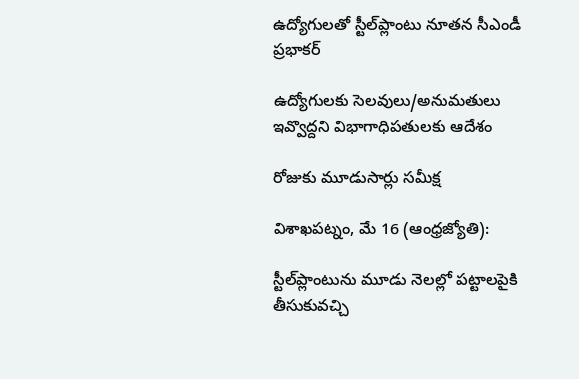ఉద్యోగులతో స్టీల్‌ప్లాంటు నూతన సీఎండీ ప్రభాకర్‌

ఉద్యోగులకు సెలవులు/అనుమతులు ఇవ్వొద్దని విభాగాధిపతులకు ఆదేశం

రోజుకు మూడుసార్లు సమీక్ష

విశాఖపట్నం, మే 16 (ఆంధ్రజ్యోతి):

స్టీల్‌ప్లాంటును మూడు నెలల్లో పట్టాలపైకి తీసుకువచ్చి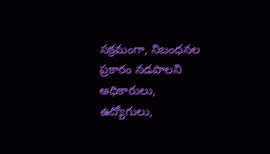సక్రమంగా, నిబంధనల ప్రకారం నడపాలని అధికారులు, ఉద్యోగులు,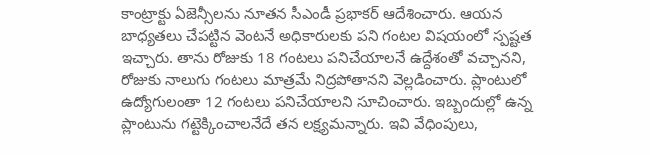కాంట్రాక్టు ఏజెన్సీలను నూతన సీఎండీ ప్రభాకర్‌ ఆదేశించారు. ఆయన బాధ్యతలు చేపట్టిన వెంటనే అధికారులకు పని గంటల విషయంలో స్పష్టత ఇచ్చారు. తాను రోజుకు 18 గంటలు పనిచేయాలనే ఉద్దేశంతో వచ్చానని, రోజుకు నాలుగు గంటలు మాత్రమే నిద్రపోతానని వెల్లడించారు. ప్లాంటులో ఉద్యోగులంతా 12 గంటలు పనిచేయాలని సూచించారు. ఇబ్బందుల్లో ఉన్న ప్లాంటును గట్టెక్కించాలనేదే తన లక్ష్యమన్నారు. ఇవి వేధింపులు,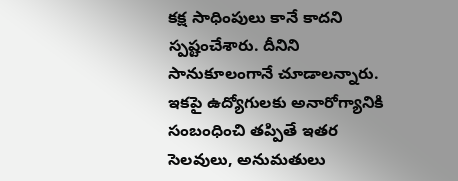కక్ష సాధింపులు కానే కాదని స్పష్టంచేశారు. దీనిని సానుకూలంగానే చూడాలన్నారు. ఇకపై ఉద్యోగులకు అనారోగ్యానికి సంబంధించి తప్పితే ఇతర సెలవులు, అనుమతులు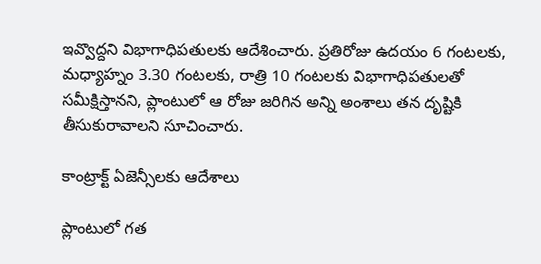ఇవ్వొద్దని విభాగాధిపతులకు ఆదేశించారు. ప్రతిరోజు ఉదయం 6 గంటలకు, మధ్యాహ్నం 3.30 గంటలకు, రాత్రి 10 గంటలకు విభాగాధిపతులతో సమీక్షిస్తానని, ప్లాంటులో ఆ రోజు జరిగిన అన్ని అంశాలు తన దృష్టికి తీసుకురావాలని సూచించారు.

కాంట్రాక్ట్‌ ఏజెన్సీలకు ఆదేశాలు

ప్లాంటులో గత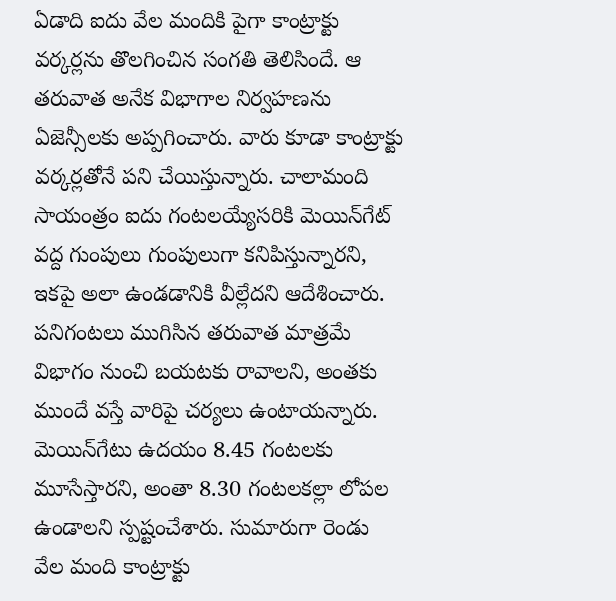ఏడాది ఐదు వేల మందికి పైగా కాంట్రాక్టు వర్కర్లను తొలగించిన సంగతి తెలిసిందే. ఆ తరువాత అనేక విభాగాల నిర్వహణను ఏజెన్సీలకు అప్పగించారు. వారు కూడా కాంట్రాక్టు వర్కర్లతోనే పని చేయిస్తున్నారు. చాలామంది సాయంత్రం ఐదు గంటలయ్యేసరికి మెయిన్‌గేట్‌ వద్ద గుంపులు గుంపులుగా కనిపిస్తున్నారని, ఇకపై అలా ఉండడానికి వీల్లేదని ఆదేశించారు. పనిగంటలు ముగిసిన తరువాత మాత్రమే విభాగం నుంచి బయటకు రావాలని, అంతకు ముందే వస్తే వారిపై చర్యలు ఉంటాయన్నారు. మెయిన్‌గేటు ఉదయం 8.45 గంటలకు మూసేస్తారని, అంతా 8.30 గంటలకల్లా లోపల ఉండాలని స్పష్టంచేశారు. సుమారుగా రెండు వేల మంది కాంట్రాక్టు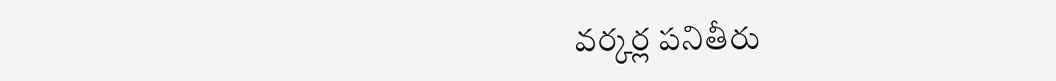వర్కర్ల పనితీరు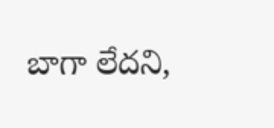బాగా లేదని,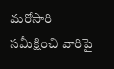మరోసారి సమీక్షించి వారిపై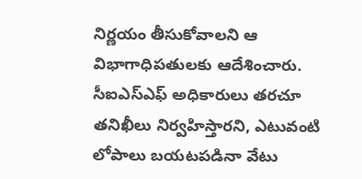నిర్ణయం తీసుకోవాలని ఆ విభాగాధిపతులకు ఆదేశించారు. సీఐఎస్‌ఎఫ్‌ అధికారులు తరచూ తనిఖీలు నిర్వహిస్తారని, ఎటువంటి లోపాలు బయటపడినా వేటు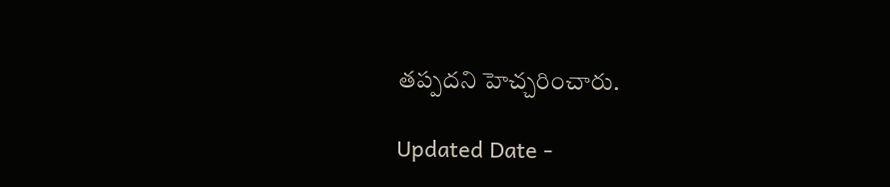తప్పదని హెచ్చరించారు.

Updated Date -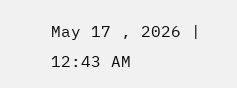May 17 , 2026 | 12:43 AM